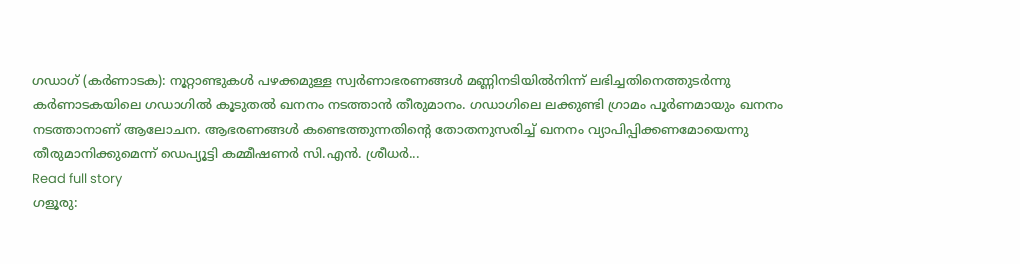ഗഡാഗ് (കർണാടക): നൂറ്റാണ്ടുകൾ പഴക്കമുള്ള സ്വർണാഭരണങ്ങൾ മണ്ണിനടിയിൽനിന്ന് ലഭിച്ചതിനെത്തുടർന്നു കർണാടകയിലെ ഗഡാഗിൽ കൂടുതൽ ഖനനം നടത്താൻ തീരുമാനം. ഗഡാഗിലെ ലക്കുണ്ടി ഗ്രാമം പൂർണമായും ഖനനം നടത്താനാണ് ആലോചന. ആഭരണങ്ങൾ കണ്ടെത്തുന്നതിന്‍റെ തോതനുസരിച്ച് ഖനനം വ്യാപിപ്പിക്കണമോയെന്നു തീരുമാനിക്കുമെന്ന് ഡെപ്യൂട്ടി കമ്മീഷണർ സി.എൻ. ശ്രീധർ...
Read full story
ഗളൂരു: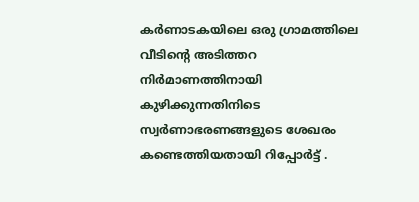കർണാടകയിലെ ഒരു ഗ്രാമത്തിലെ വീടിന്‍റെ അടിത്തറ നിർമാണത്തിനായി കുഴിക്കുന്നതിനിടെ സ്വർണാഭരണങ്ങളുടെ ശേഖരം കണ്ടെത്തിയതായി റിപ്പോർട്ട് .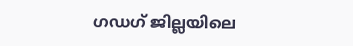ഗഡഗ് ജില്ലയിലെ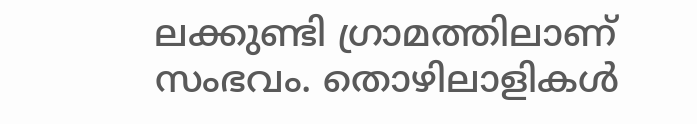ലക്കുണ്ടി ഗ്രാമത്തിലാണ് സംഭവം. തൊഴിലാളികൾ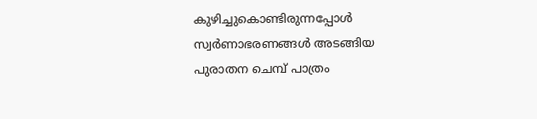കുഴിച്ചുകൊണ്ടിരുന്നപ്പോൾ സ്വർണാഭരണങ്ങൾ അടങ്ങിയ പുരാതന ചെമ്പ് പാത്രം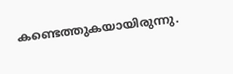കണ്ടെത്തുകയായിരുന്നു.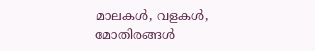മാലകൾ, വളകൾ, മോതിരങ്ങൾ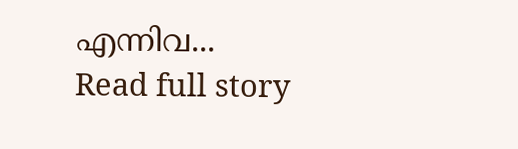എന്നിവ...
Read full story